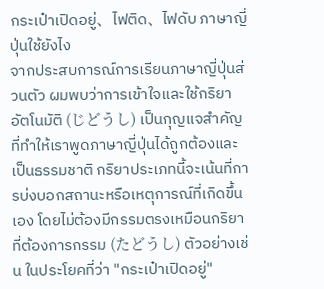กระเป๋าเปิดอยู่、ไฟติด、ไฟดับ ภาษาญี่ปุ่นใช้ยังไง
จากประสบการณ์การเรียนภาษาญี่ปุ่นส่วนตัว ผมพบว่าการเข้าใจและใช้กริยาอัตโนมัติ (じどうし) เป็นกุญแจสำคัญที่ทำให้เราพูดภาษาญี่ปุ่นได้ถูกต้องและเป็นธรรมชาติ กริยาประเภทนี้จะเน้นที่การบ่งบอกสถานะหรือเหตุการณ์ที่เกิดขึ้นเอง โดยไม่ต้องมีกรรมตรงเหมือนกริยาที่ต้องการกรรม (たどうし) ตัวอย่างเช่น ในประโยคที่ว่า "กระเป๋าเปิดอยู่"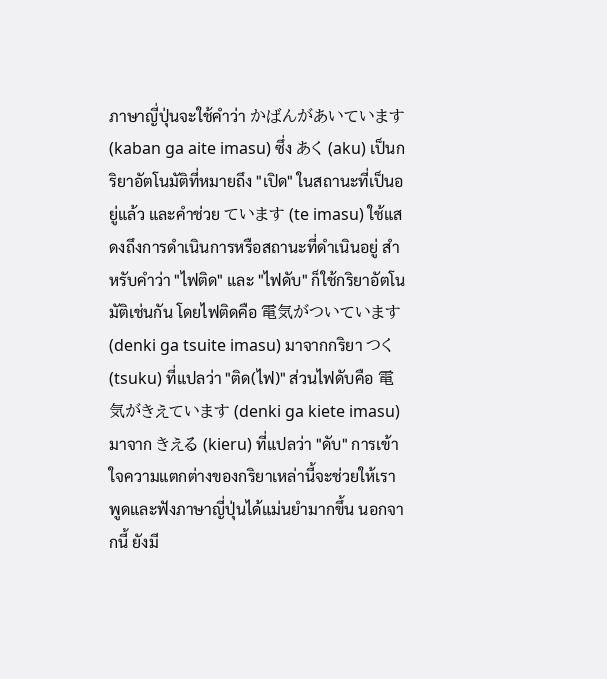ภาษาญี่ปุ่นจะใช้คำว่า かばんがあいています (kaban ga aite imasu) ซึ่ง あく (aku) เป็นกริยาอัตโนมัติที่หมายถึง "เปิด" ในสถานะที่เป็นอยู่แล้ว และคำช่วย ています (te imasu) ใช้แสดงถึงการดำเนินการหรือสถานะที่ดำเนินอยู่ สำหรับคำว่า "ไฟติด" และ "ไฟดับ" ก็ใช้กริยาอัตโนมัติเช่นกัน โดยไฟติดคือ 電気がついています (denki ga tsuite imasu) มาจากกริยา つく (tsuku) ที่แปลว่า "ติด(ไฟ)" ส่วนไฟดับคือ 電気がきえています (denki ga kiete imasu) มาจาก きえる (kieru) ที่แปลว่า "ดับ" การเข้าใจความแตกต่างของกริยาเหล่านี้จะช่วยให้เราพูดและฟังภาษาญี่ปุ่นได้แม่นยำมากขึ้น นอกจากนี้ ยังมี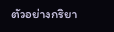ตัวอย่างกริยา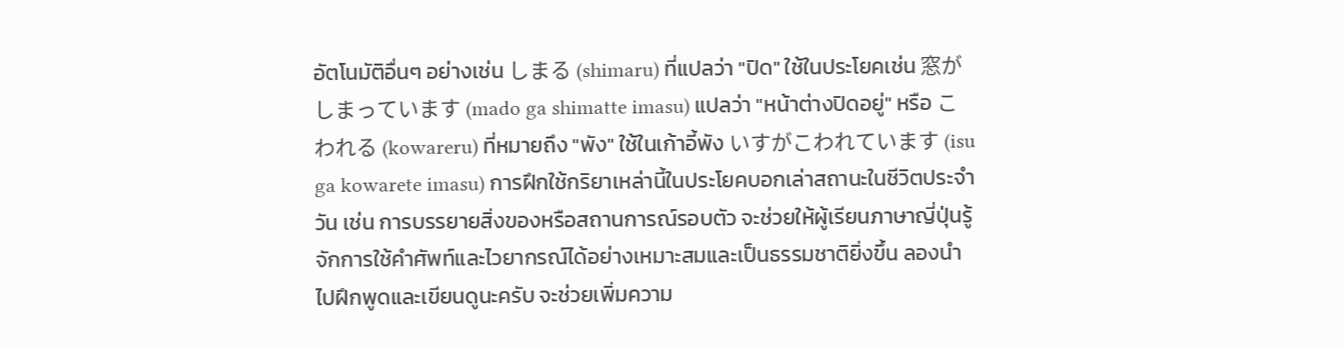อัตโนมัติอื่นๆ อย่างเช่น しまる (shimaru) ที่แปลว่า "ปิด" ใช้ในประโยคเช่น 窓がしまっています (mado ga shimatte imasu) แปลว่า "หน้าต่างปิดอยู่" หรือ こわれる (kowareru) ที่หมายถึง "พัง" ใช้ในเก้าอี้พัง いすがこわれています (isu ga kowarete imasu) การฝึกใช้กริยาเหล่านี้ในประโยคบอกเล่าสถานะในชีวิตประจำวัน เช่น การบรรยายสิ่งของหรือสถานการณ์รอบตัว จะช่วยให้ผู้เรียนภาษาญี่ปุ่นรู้จักการใช้คำศัพท์และไวยากรณ์ได้อย่างเหมาะสมและเป็นธรรมชาติยิ่งขึ้น ลองนำไปฝึกพูดและเขียนดูนะครับ จะช่วยเพิ่มความ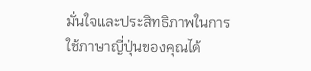มั่นใจและประสิทธิภาพในการใช้ภาษาญี่ปุ่นของคุณได้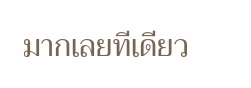มากเลยทีเดียว